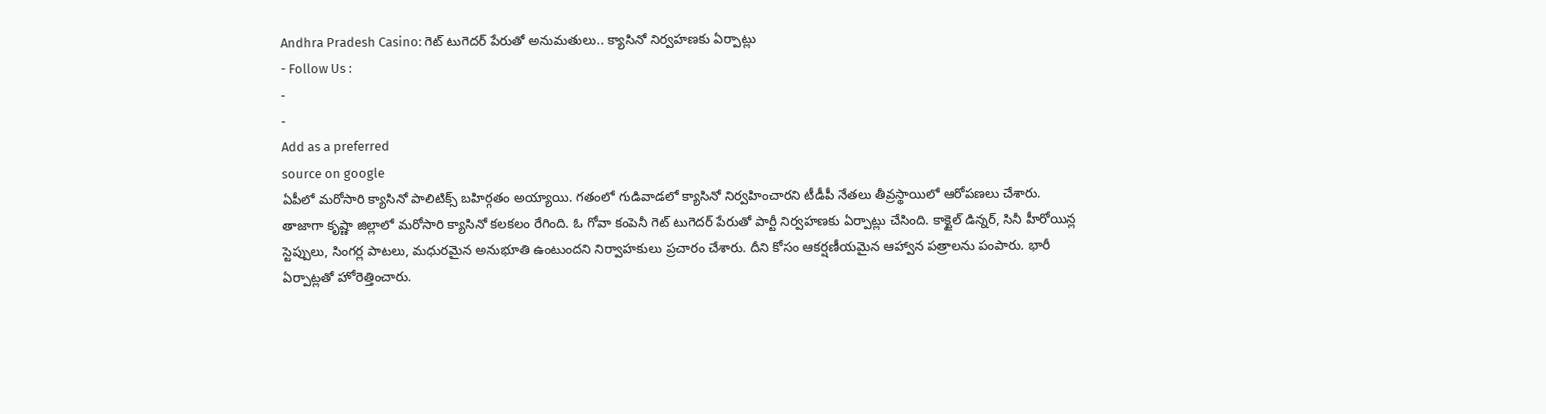Andhra Pradesh Casino: గెట్ టుగెదర్ పేరుతో అనుమతులు.. క్యాసినో నిర్వహణకు ఏర్పాట్లు
- Follow Us :
-
-
Add as a preferred
source on google
ఏపీలో మరోసారి క్యాసినో పాలిటిక్స్ బహిర్గతం అయ్యాయి. గతంలో గుడివాడలో క్యాసినో నిర్వహించారని టీడీపీ నేతలు తీవ్రస్థాయిలో ఆరోపణలు చేశారు. తాజాగా కృష్ణా జిల్లాలో మరోసారి క్యాసినో కలకలం రేగింది. ఓ గోవా కంపెనీ గెట్ టుగెదర్ పేరుతో పార్టీ నిర్వహణకు ఏర్పాట్లు చేసింది. కాక్టైల్ డిన్నర్, సినీ హీరోయిన్ల స్టెప్పులు, సింగర్ల పాటలు, మధురమైన అనుభూతి ఉంటుందని నిర్వాహకులు ప్రచారం చేశారు. దీని కోసం ఆకర్షణీయమైన ఆహ్వాన పత్రాలను పంపారు. భారీ ఏర్పాట్లతో హోరెత్తించారు.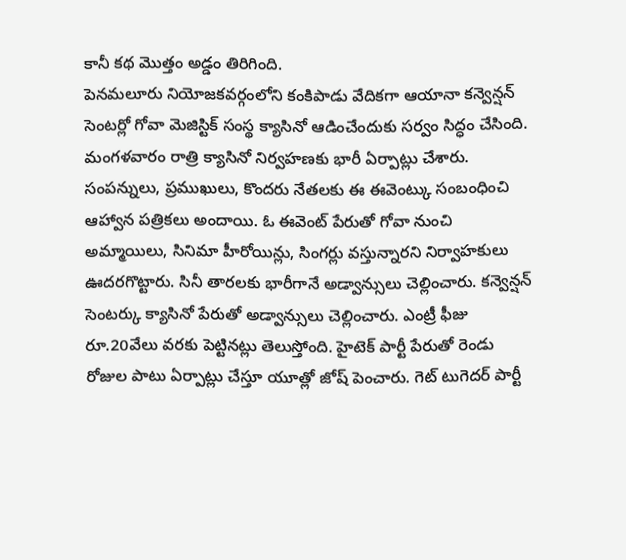కానీ కథ మొత్తం అడ్డం తిరిగింది.
పెనమలూరు నియోజకవర్గంలోని కంకిపాడు వేదికగా ఆయానా కన్వెన్షన్ సెంటర్లో గోవా మెజిస్టిక్ సంస్థ క్యాసినో ఆడించేందుకు సర్వం సిద్ధం చేసింది. మంగళవారం రాత్రి క్యాసినో నిర్వహణకు భారీ ఏర్పాట్లు చేశారు. సంపన్నులు, ప్రముఖులు, కొందరు నేతలకు ఈ ఈవెంట్కు సంబంధించి ఆహ్వాన పత్రికలు అందాయి. ఓ ఈవెంట్ పేరుతో గోవా నుంచి అమ్మాయిలు, సినిమా హీరోయిన్లు, సింగర్లు వస్తున్నారని నిర్వాహకులు ఊదరగొట్టారు. సినీ తారలకు భారీగానే అడ్వాన్సులు చెల్లించారు. కన్వెన్షన్ సెంటర్కు క్యాసినో పేరుతో అడ్వాన్సులు చెల్లించారు. ఎంట్రీ ఫీజు రూ.20వేలు వరకు పెట్టినట్లు తెలుస్తోంది. హైటెక్ పార్టీ పేరుతో రెండు రోజుల పాటు ఏర్పాట్లు చేస్తూ యూత్లో జోష్ పెంచారు. గెట్ టుగెదర్ పార్టీ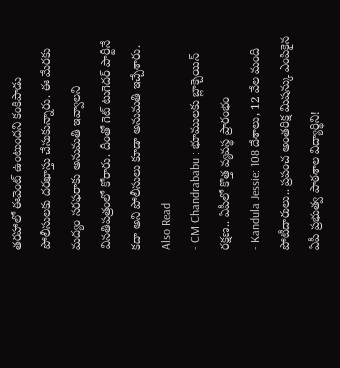తరహాలో ఈవెంట్ ఉంటుందని కంకిపాడు పోలీసులకు దరఖాస్తు చేసుకున్నారు. ఈ మేరకు మద్యం సరఫరాకు అనుమతి ఇవ్వాలని వినతిపత్రంలో కోరారు. దీంతో గెట్ టుగెదర్ పార్టీనే కదా అని పోలీసులు కూడా అనుమతి ఇచ్చేశారు.
Also Read
- CM Chandrababu : భూములకు బ్లాక్చెయిన్ రక్షణ.. ఏపీలో కొత్త వ్యవస్థ ప్రారంభం
- Kandula Jessie: 108 దేశాలు, 12 వేల మంది పోటీదారులు.. ప్రపంచ అంతరిక్ష మిషన్కు ఎంపికైన ఏపీ ప్రభుత్వ పాఠశాల విద్యార్థిని!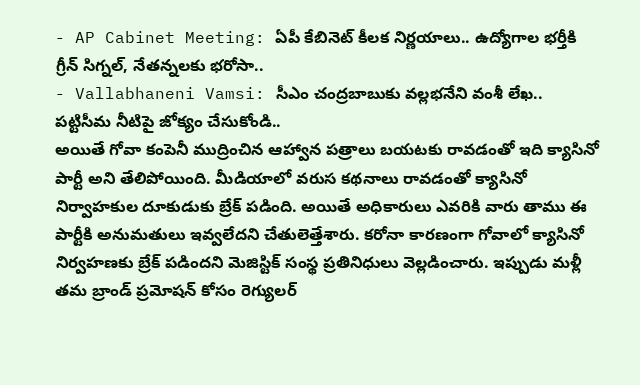- AP Cabinet Meeting: ఏపీ కేబినెట్ కీలక నిర్ణయాలు.. ఉద్యోగాల భర్తీకి గ్రీన్ సిగ్నల్, నేతన్నలకు భరోసా..
- Vallabhaneni Vamsi: సీఎం చంద్రబాబుకు వల్లభనేని వంశీ లేఖ.. పట్టిసీమ నీటిపై జోక్యం చేసుకోండి..
అయితే గోవా కంపెనీ ముద్రించిన ఆహ్వాన పత్రాలు బయటకు రావడంతో ఇది క్యాసినో పార్టీ అని తేలిపోయింది. మీడియాలో వరుస కథనాలు రావడంతో క్యాసినో నిర్వాహకుల దూకుడుకు బ్రేక్ పడింది. అయితే అధికారులు ఎవరికి వారు తాము ఈ పార్టీకి అనుమతులు ఇవ్వలేదని చేతులెత్తేశారు. కరోనా కారణంగా గోవాలో క్యాసినో నిర్వహణకు బ్రేక్ పడిందని మెజిస్టిక్ సంస్థ ప్రతినిధులు వెల్లడించారు. ఇప్పుడు మళ్లీ తమ బ్రాండ్ ప్రమోషన్ కోసం రెగ్యులర్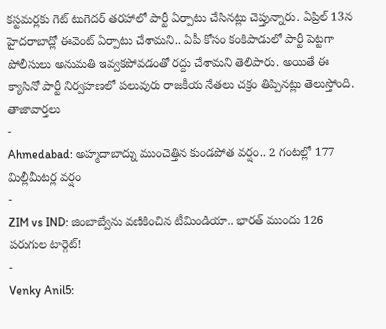కస్టమర్లకు గెట్ టుగెదర్ తరహాలో పార్టీ ఏర్పాటు చేసినట్లు చెప్తున్నారు. ఏప్రిల్ 13న హైదరాబాద్లో ఈవెంట్ ఏర్పాటు చేశామని.. ఏపీ కోసం కంకిపాడులో పార్టీ పెట్టగా పోలీసులు అనుమతి ఇవ్వకపోవడంతో రద్దు చేశామని తెలిపారు. అయితే ఈ క్యాసినో పార్టీ నిర్వహణలో పలువురు రాజకీయ నేతలు చక్రం తిప్పినట్లు తెలుస్తోంది.
తాజావార్తలు
-
Ahmedabad: అహ్మదాబాద్ను ముంచెత్తిన కుండపోత వర్షం.. 2 గంటల్లో 177 మిల్లీమీటర్ల వర్షం
-
ZIM vs IND: జింబాబ్వేను వణికించిన టీమిండియా.. భారత్ ముందు 126 పరుగుల టార్గెట్!
-
Venky Anil5: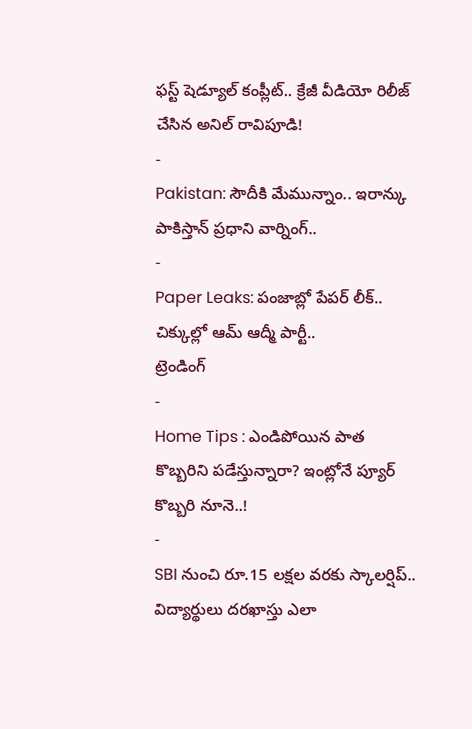ఫస్ట్ షెడ్యూల్ కంప్లీట్.. క్రేజీ వీడియో రిలీజ్ చేసిన అనిల్ రావిపూడి!
-
Pakistan: సౌదీకి మేమున్నాం.. ఇరాన్కు పాకిస్తాన్ ప్రధాని వార్నింగ్..
-
Paper Leaks: పంజాబ్లో పేపర్ లీక్.. చిక్కుల్లో ఆమ్ ఆద్మీ పార్టీ..
ట్రెండింగ్
-
Home Tips : ఎండిపోయిన పాత కొబ్బరిని పడేస్తున్నారా? ఇంట్లోనే ప్యూర్ కొబ్బరి నూనె..!
-
SBI నుంచి రూ.15 లక్షల వరకు స్కాలర్షిప్.. విద్యార్థులు దరఖాస్తు ఎలా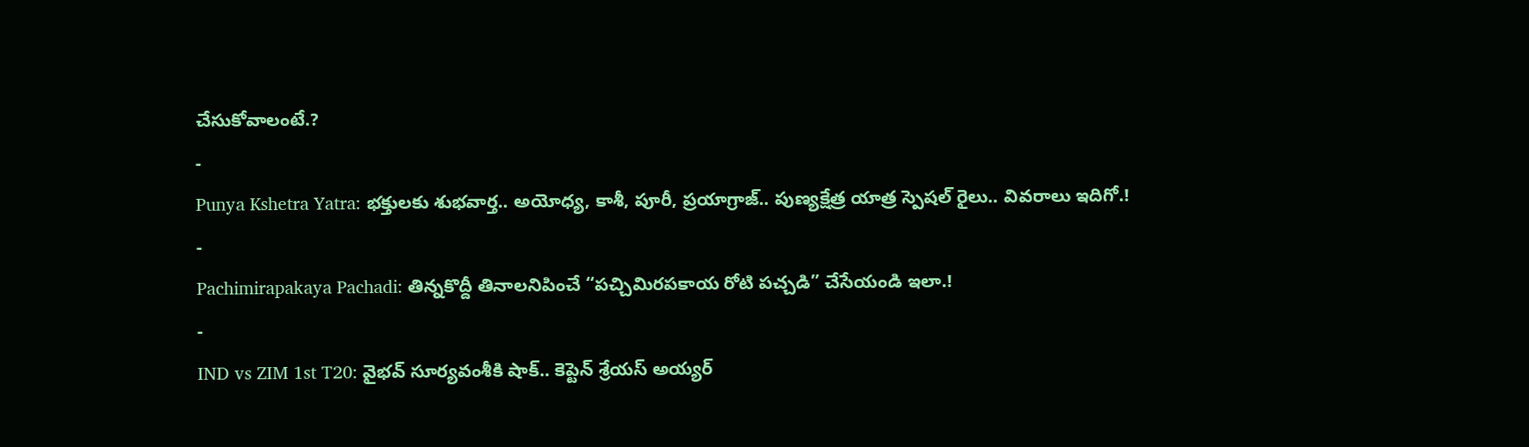చేసుకోవాలంటే.?
-
Punya Kshetra Yatra: భక్తులకు శుభవార్త.. అయోధ్య, కాశీ, పూరీ, ప్రయాగ్రాజ్.. పుణ్యక్షేత్ర యాత్ర స్పెషల్ రైలు.. వివరాలు ఇదిగో.!
-
Pachimirapakaya Pachadi: తిన్నకొద్దీ తినాలనిపించే “పచ్చిమిరపకాయ రోటి పచ్చడి” చేసేయండి ఇలా.!
-
IND vs ZIM 1st T20: వైభవ్ సూర్యవంశీకి షాక్.. కెప్టెన్ శ్రేయస్ అయ్యర్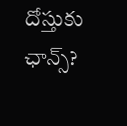దోస్తుకు ఛాన్స్?